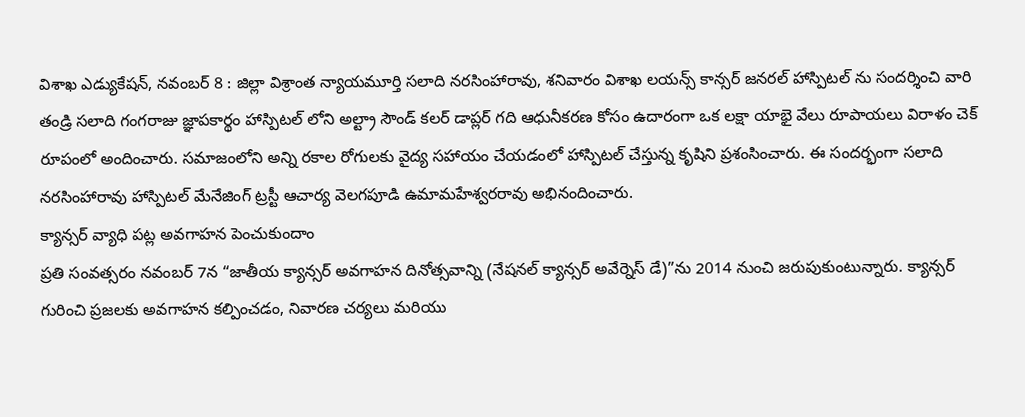విశాఖ ఎడ్యుకేషన్, నవంబర్ 8 : జిల్లా విశ్రాంత న్యాయమూర్తి సలాది నరసింహారావు, శనివారం విశాఖ లయన్స్ కాన్సర్ జనరల్ హాస్పిటల్ ను సందర్శించి వారి తండ్రి సలాది గంగరాజు జ్ఞాపకార్థం హాస్పిటల్ లోని అల్ట్రా సౌండ్ కలర్ డాప్లర్ గది ఆధునీకరణ కోసం ఉదారంగా ఒక లక్షా యాభై వేలు రూపాయలు విరాళం చెక్ రూపంలో అందించారు. సమాజంలోని అన్ని రకాల రోగులకు వైద్య సహాయం చేయడంలో హాస్పిటల్ చేస్తున్న కృషిని ప్రశంసించారు. ఈ సందర్భంగా సలాది నరసింహారావు హాస్పిటల్ మేనేజింగ్ ట్రస్టీ ఆచార్య వెలగపూడి ఉమామహేశ్వరరావు అభినందించారు.
క్యాన్సర్ వ్యాధి పట్ల అవగాహన పెంచుకుందాం
ప్రతి సంవత్సరం నవంబర్ 7న “జాతీయ క్యాన్సర్ అవగాహన దినోత్సవాన్ని (నేషనల్ క్యాన్సర్ అవేర్నెస్ డే)”ను 2014 నుంచి జరుపుకుంటున్నారు. క్యాన్సర్ గురించి ప్రజలకు అవగాహన కల్పించడం, నివారణ చర్యలు మరియు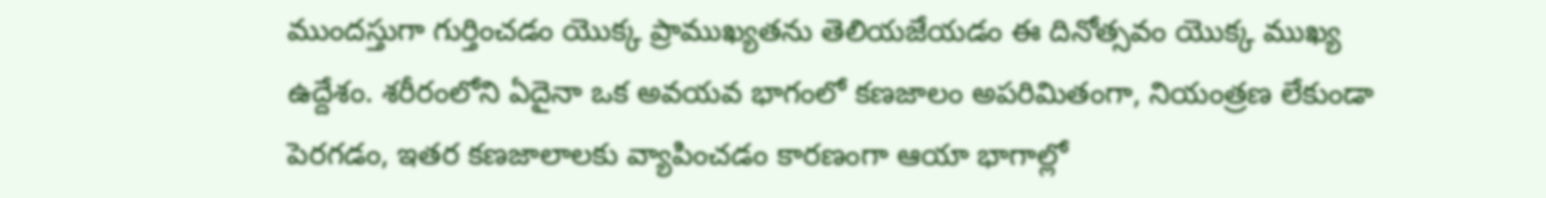ముందస్తుగా గుర్తించడం యొక్క ప్రాముఖ్యతను తెలియజేయడం ఈ దినోత్సవం యొక్క ముఖ్య ఉద్దేశం. శరీరంలోని ఏదైనా ఒక అవయవ భాగంలో కణజాలం అపరిమితంగా, నియంత్రణ లేకుండా పెరగడం, ఇతర కణజాలాలకు వ్యాపించడం కారణంగా ఆయా భాగాల్లో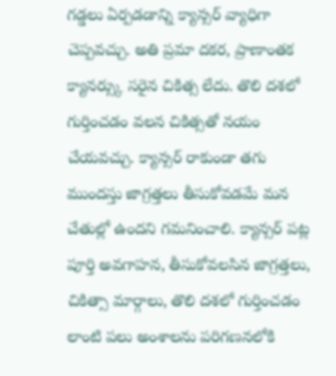గడ్డలు ఏర్పడడాన్ని క్యాన్సర్ వ్యాధిగా చెప్పవచ్చు. అతి ప్రమా దకర, ప్రాణాంతక క్యానర్స్కు సరైన చికిత్స లేదు. తొలి దశలో గుర్తించడం వలన చికిత్సతో నయం చేయవచ్చు. క్యాన్సర్ రాకుండా తగు ముందస్తు జాగ్రత్తలు తీసుకోవడమే మన చేతుల్లో ఉందని గమనించాలి. క్యాన్సర్ పట్ల పూర్తి అవగాహన, తీసుకోవలసిన జాగ్రత్తలు, చికిత్సా మార్గాలు, తొలి దశలో గుర్తించడం లాంటి పలు అంశాలను పరిగణనలోకి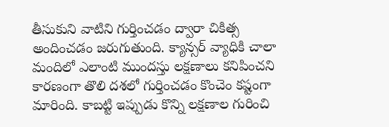తీసుకుని వాటిని గుర్తించడం ద్వారా చికిత్స అందించడం జరుగుతుంది. క్యాన్సర్ వ్యాధికి చాలా మందిలో ఎలాంటి ముందస్తు లక్షణాలు కనిపించని కారణంగా తొలి దశలో గుర్తించడం కొంచెం కష్టంగా మారింది. కాబట్టి ఇప్పుడు కొన్ని లక్షణాల గురించి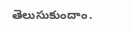తెలుసుకుందాం.